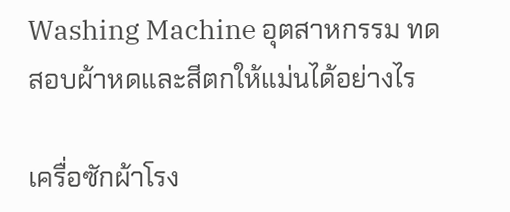Washing Machine อุตสาหกรรม ทดสอบผ้าหดและสีตกให้แม่นได้อย่างไร

เครื่อซักผ้าโรง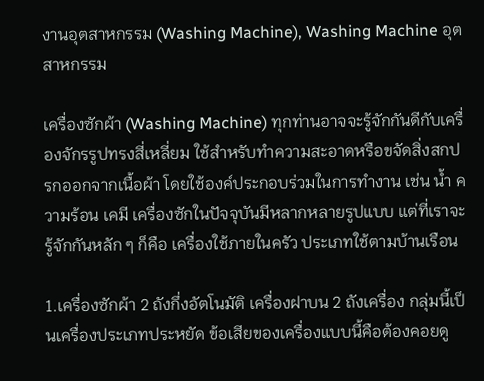งานอุตสาหกรรม (Washing Machine), Washing Machine อุตสาหกรรม

เครื่องซักผ้า (Washing Machine) ทุกท่านอาจจะรู้จักกันดีกับเครื่องจักรรูปทรงสี่เหลี่ยม ใช้สำหรับทำความสะอาดหรือขจัดสิ่งสกปรกออกจากเนื้อผ้า โดยใช้องค์ประกอบร่วมในการทำงาน เช่น น้ำ ความร้อน เคมี เครื่องซักในปัจจุบันมีหลากหลายรูปแบบ แต่ที่เราจะรู้จักกันหลัก ๆ ก็คือ เครื่องใช้ภายในครัว ประเภทใช้ตามบ้านเรือน

1.เครื่องซักผ้า 2 ถังกึ่งอัตโนมัติ เครื่องฝาบน 2 ถังเครื่อง กลุ่มนี้เป็นเครื่องประเภทประหยัด ข้อเสียของเครื่องแบบนี้คือต้องคอยดู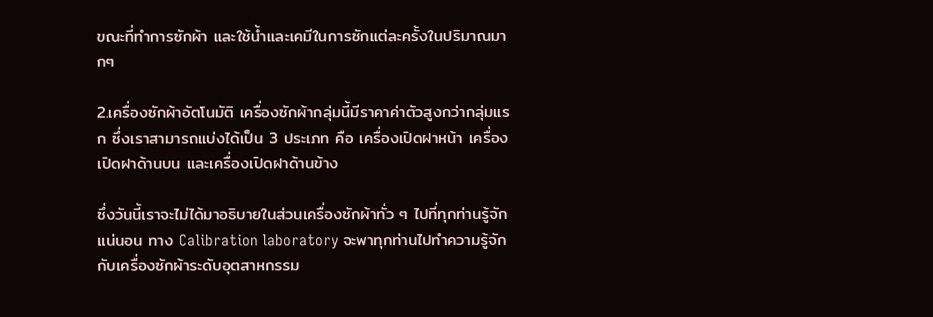ขณะที่ทำการซักผ้า และใช้น้ำและเคมีในการซักแต่ละครั้งในปริมาณมากๆ

2.เครื่องซักผ้าอัตโนมัติ เครื่องซักผ้ากลุ่มนี้มีราคาค่าตัวสูงกว่ากลุ่มแรก ซึ่งเราสามารถแบ่งได้เป็น 3 ประเภท คือ เครื่องเปิดฝาหน้า เครื่องเปิดฝาด้านบน และเครื่องเปิดฝาด้านข้าง

ซึ่งวันนี้เราจะไม่ได้มาอธิบายในส่วนเครื่องซักผ้าทั่ว ๆ ไปที่ทุกท่านรู้จักแน่นอน ทาง Calibration laboratory จะพาทุกท่านไปทำความรู้จักกับเครื่องซักผ้าระดับอุตสาหกรรม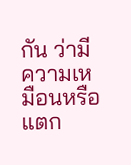กัน ว่ามีความเหมือนหรือแตก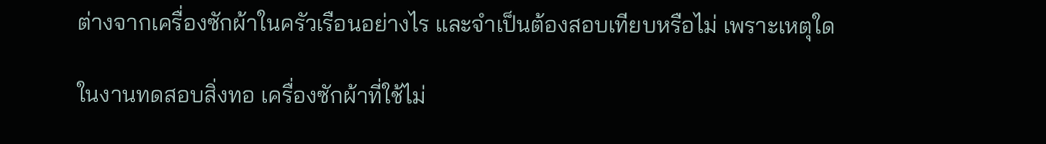ต่างจากเครื่องซักผ้าในครัวเรือนอย่างไร และจำเป็นต้องสอบเทียบหรือไม่ เพราะเหตุใด

ในงานทดสอบสิ่งทอ เครื่องซักผ้าที่ใช้ไม่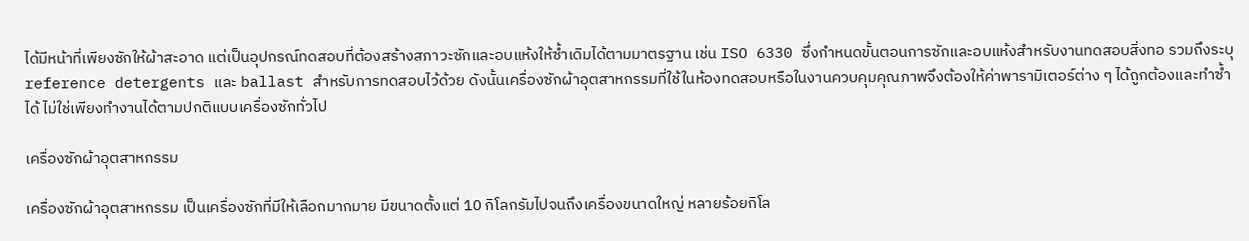ได้มีหน้าที่เพียงซักให้ผ้าสะอาด แต่เป็นอุปกรณ์ทดสอบที่ต้องสร้างสภาวะซักและอบแห้งให้ซ้ำเดิมได้ตามมาตรฐาน เช่น ISO 6330 ซึ่งกำหนดขั้นตอนการซักและอบแห้งสำหรับงานทดสอบสิ่งทอ รวมถึงระบุ reference detergents และ ballast สำหรับการทดสอบไว้ด้วย ดังนั้นเครื่องซักผ้าอุตสาหกรรมที่ใช้ในห้องทดสอบหรือในงานควบคุมคุณภาพจึงต้องให้ค่าพารามิเตอร์ต่าง ๆ ได้ถูกต้องและทำซ้ำได้ ไม่ใช่เพียงทำงานได้ตามปกติแบบเครื่องซักทั่วไป

เครื่องซักผ้าอุตสาหกรรม

เครื่องซักผ้าอุตสาหกรรม เป็นเครื่องซักที่มีให้เลือกมากมาย มีขนาดตั้งแต่ 10 กิโลกรัมไปจนถึงเครื่องขนาดใหญ่ หลายร้อยกิโล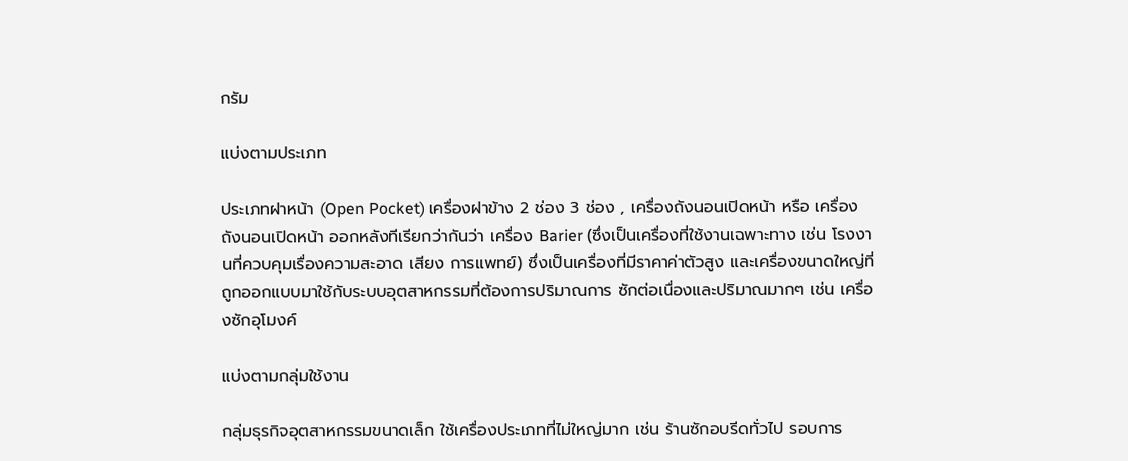กรัม

แบ่งตามประเภท

ประเภทฝาหน้า (Open Pocket) เครื่องฝาข้าง 2 ช่อง 3 ช่อง , เครื่องถังนอนเปิดหน้า หรือ เครื่องถังนอนเปิดหน้า ออกหลังทีเรียกว่ากันว่า เครื่อง Barier (ซึ่งเป็นเครื่องที่ใช้งานเฉพาะทาง เช่น โรงงานที่ควบคุมเรื่องความสะอาด เสียง การแพทย์) ซึ่งเป็นเครื่องที่มีราคาค่าตัวสูง และเครื่องขนาดใหญ่ที่ถูกออกแบบมาใช้กับระบบอุตสาหกรรมที่ต้องการปริมาณการ ซักต่อเนื่องและปริมาณมากๆ เช่น เครื่องซักอุโมงค์

แบ่งตามกลุ่มใช้งาน

กลุ่มธุรกิจอุตสาหกรรมขนาดเล็ก ใช้เครื่องประเภทที่ไม่ใหญ่มาก เช่น ร้านซักอบรีดทั่วไป รอบการ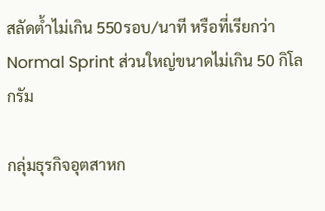สลัดต้ำไม่เกิน 550รอบ/นาที หรือที่เรียกว่า Normal Sprint ส่วนใหญ่ขนาดไม่เกิน 50 กิโลกรัม

กลุ่มธุรกิจอุตสาหก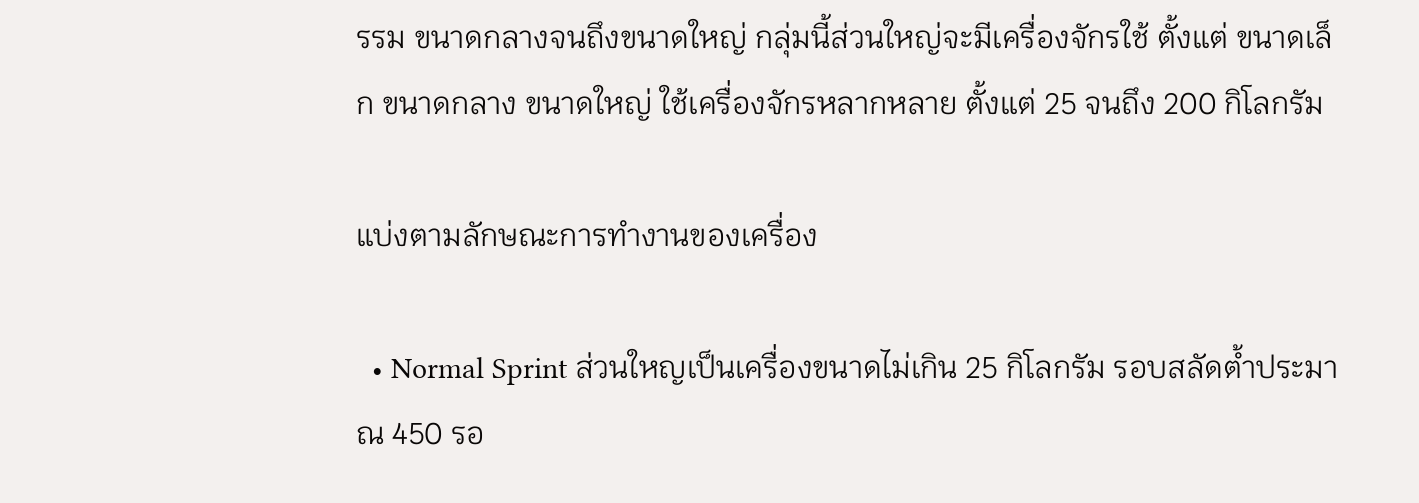รรม ขนาดกลางจนถึงขนาดใหญ่ กลุ่มนี้ส่วนใหญ่จะมีเครื่องจักรใช้ ตั้งแต่ ขนาดเล็ก ขนาดกลาง ขนาดใหญ่ ใช้เครื่องจักรหลากหลาย ตั้งแต่ 25 จนถึง 200 กิโลกรัม

แบ่งตามลักษณะการทำงานของเครื่อง

  • Normal Sprint ส่วนใหญเป็นเครื่องขนาดไม่เกิน 25 กิโลกรัม รอบสลัดต้ำประมาณ 450 รอ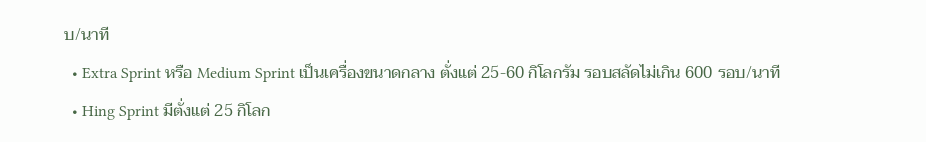บ/นาที
  • Extra Sprint หรือ Medium Sprint เป็นเครื่องขนาดกลาง ตั่งแต่ 25-60 กิโลกรัม รอบสลัดไม่เกิน 600 รอบ/นาที
  • Hing Sprint มีตั่งแต่ 25 กิโลก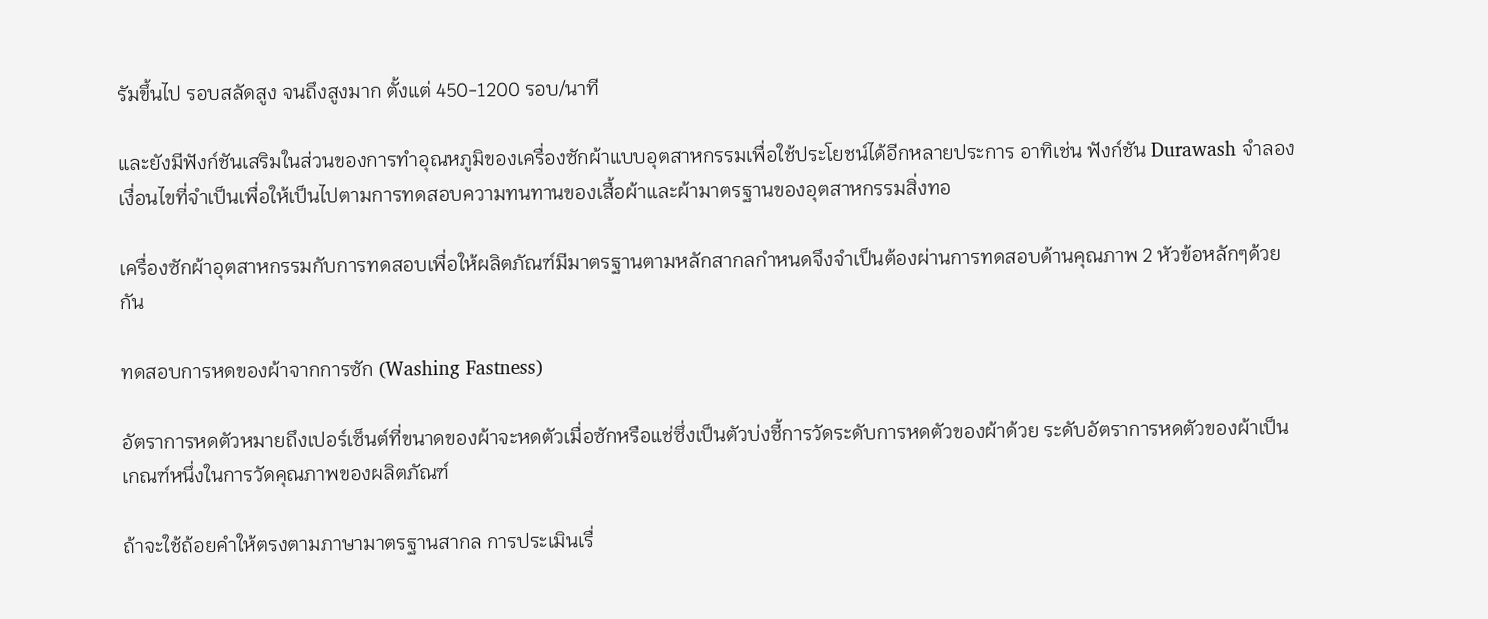รัมขึ้นไป รอบสลัดสูง จนถึงสูงมาก ตั้งแต่ 450-1200 รอบ/นาที

และยังมีฟังก์ชันเสริมในส่วนของการทำอุณหภูมิของเครื่องซักผ้าแบบอุตสาหกรรมเพื่อใช้ประโยชน์ได้อีกหลายประการ อาทิเช่น ฟังก์ชัน Durawash จำลองเงื่อนไขที่จำเป็นเพื่อให้เป็นไปตามการทดสอบความทนทานของเสื้อผ้าและผ้ามาตรฐานของอุตสาหกรรมสิ่งทอ

เครื่องซักผ้าอุตสาหกรรมกับการทดสอบเพื่อให้ผลิตภัณฑ์มีมาตรฐานตามหลักสากลกำหนดจึงจำเป็นต้องผ่านการทดสอบด้านคุณภาพ 2 หัวข้อหลักๆด้วยกัน

ทดสอบการหดของผ้าจากการซัก (Washing Fastness)

อัตราการหดตัวหมายถึงเปอร์เซ็นต์ที่ขนาดของผ้าจะหดตัวเมื่อซักหรือแช่ซึ่งเป็นตัวบ่งชี้การวัดระดับการหดตัวของผ้าด้วย ระดับอัตราการหดตัวของผ้าเป็นเกณฑ์หนึ่งในการวัดคุณภาพของผลิตภัณฑ์

ถ้าจะใช้ถ้อยคำให้ตรงตามภาษามาตรฐานสากล การประเมินเรื่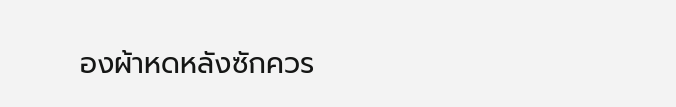องผ้าหดหลังซักควร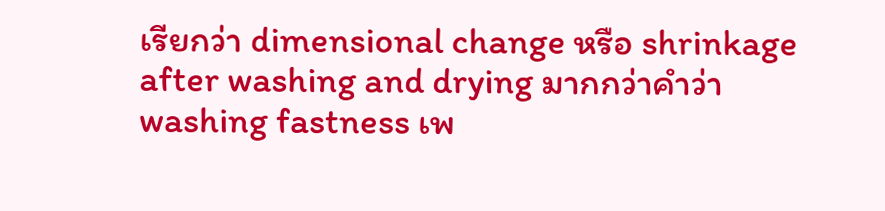เรียกว่า dimensional change หรือ shrinkage after washing and drying มากกว่าคำว่า washing fastness เพ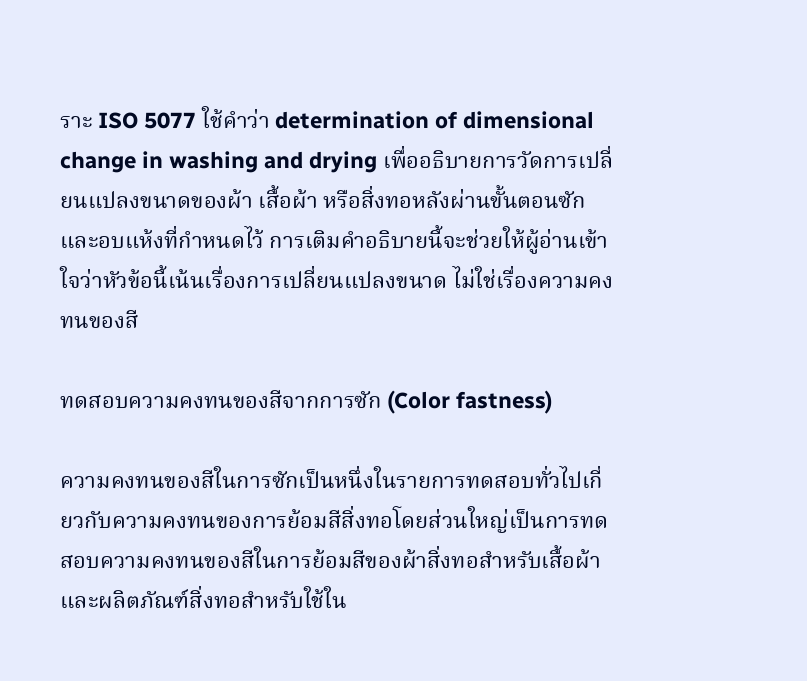ราะ ISO 5077 ใช้คำว่า determination of dimensional change in washing and drying เพื่ออธิบายการวัดการเปลี่ยนแปลงขนาดของผ้า เสื้อผ้า หรือสิ่งทอหลังผ่านขั้นตอนซักและอบแห้งที่กำหนดไว้ การเติมคำอธิบายนี้จะช่วยให้ผู้อ่านเข้าใจว่าหัวข้อนี้เน้นเรื่องการเปลี่ยนแปลงขนาด ไม่ใช่เรื่องความคงทนของสี

ทดสอบความคงทนของสีจากการซัก (Color fastness)

ความคงทนของสีในการซักเป็นหนึ่งในรายการทดสอบทั่วไปเกี่ยวกับความคงทนของการย้อมสีสิ่งทอโดยส่วนใหญ่เป็นการทดสอบความคงทนของสีในการย้อมสีของผ้าสิ่งทอสำหรับเสื้อผ้าและผลิตภัณฑ์สิ่งทอสำหรับใช้ใน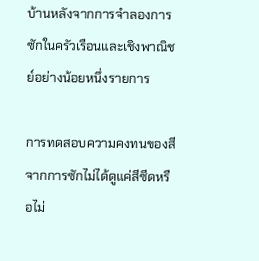บ้านหลังจากการจำลองการซักในครัวเรือนและเชิงพาณิชย์อย่างน้อยหนึ่งรายการ

การทดสอบความคงทนของสีจากการซักไม่ได้ดูแค่สีซีดหรือไม่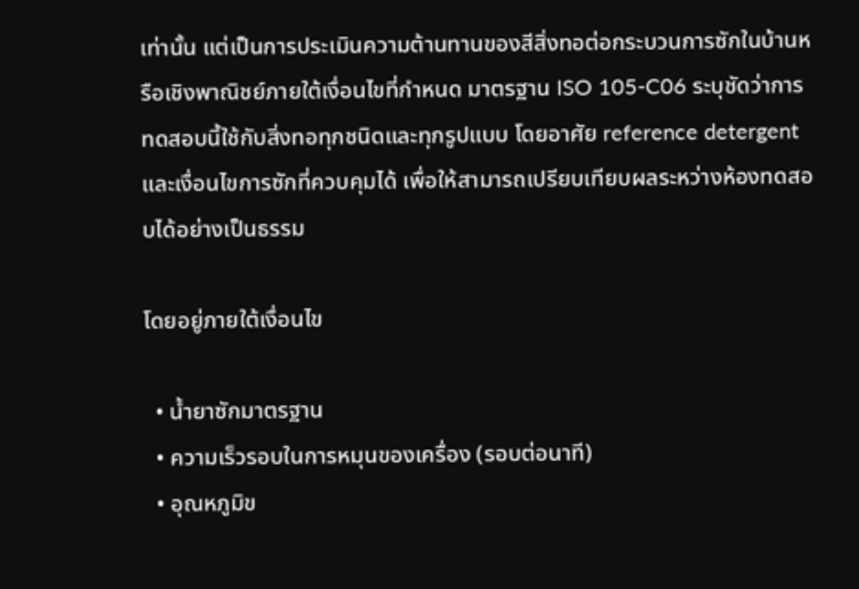เท่านั้น แต่เป็นการประเมินความต้านทานของสีสิ่งทอต่อกระบวนการซักในบ้านหรือเชิงพาณิชย์ภายใต้เงื่อนไขที่กำหนด มาตรฐาน ISO 105-C06 ระบุชัดว่าการทดสอบนี้ใช้กับสิ่งทอทุกชนิดและทุกรูปแบบ โดยอาศัย reference detergent และเงื่อนไขการซักที่ควบคุมได้ เพื่อให้สามารถเปรียบเทียบผลระหว่างห้องทดสอบได้อย่างเป็นธรรม

โดยอยู่ภายใต้เงื่อนไข

  • น้ำยาซักมาตรฐาน
  • ความเร็วรอบในการหมุนของเครื่อง (รอบต่อนาที)
  • อุณหภูมิข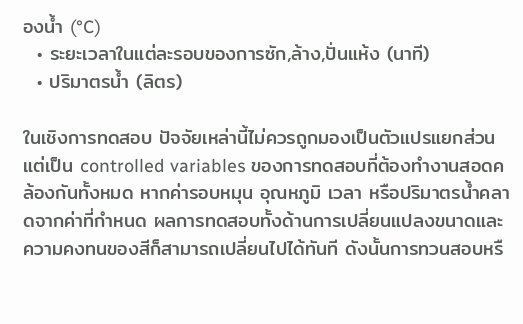องน้ำ (°C)
  • ระยะเวลาในแต่ละรอบของการซัก,ล้าง,ปั่นแห้ง (นาที)
  • ปริมาตรน้ำ (ลิตร)

ในเชิงการทดสอบ ปัจจัยเหล่านี้ไม่ควรถูกมองเป็นตัวแปรแยกส่วน แต่เป็น controlled variables ของการทดสอบที่ต้องทำงานสอดคล้องกันทั้งหมด หากค่ารอบหมุน อุณหภูมิ เวลา หรือปริมาตรน้ำคลาดจากค่าที่กำหนด ผลการทดสอบทั้งด้านการเปลี่ยนแปลงขนาดและความคงทนของสีก็สามารถเปลี่ยนไปได้ทันที ดังนั้นการทวนสอบหรื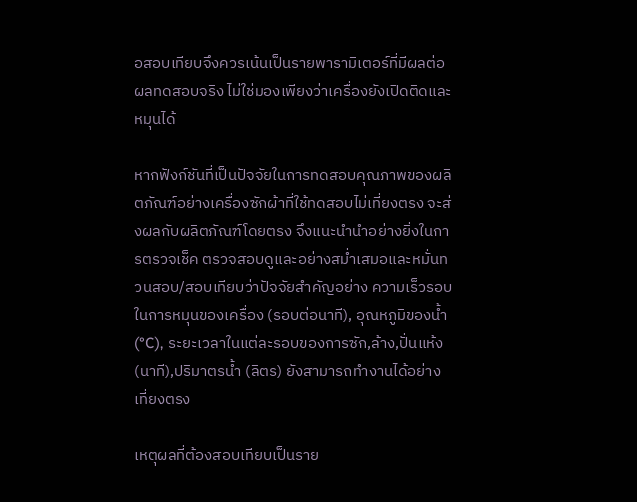อสอบเทียบจึงควรเน้นเป็นรายพารามิเตอร์ที่มีผลต่อผลทดสอบจริง ไม่ใช่มองเพียงว่าเครื่องยังเปิดติดและหมุนได้

หากฟังก์ชันที่เป็นปัจจัยในการทดสอบคุณภาพของผลิตภัณฑ์อย่างเครื่องซักผ้าที่ใช้ทดสอบไม่เที่ยงตรง จะส่งผลกับผลิตภัณฑ์โดยตรง จึงแนะนำนำอย่างยิ่งในการตรวจเช็ค ตรวจสอบดูและอย่างสม่ำเสมอและหมั่นทวนสอบ/สอบเทียบว่าปัจจัยสำคัญอย่าง ความเร็วรอบในการหมุนของเครื่อง (รอบต่อนาที), อุณหภูมิของน้ำ (°C), ระยะเวลาในแต่ละรอบของการซัก,ล้าง,ปั่นแห้ง (นาที),ปริมาตรน้ำ (ลิตร) ยังสามารถทำงานได้อย่างเที่ยงตรง

เหตุผลที่ต้องสอบเทียบเป็นราย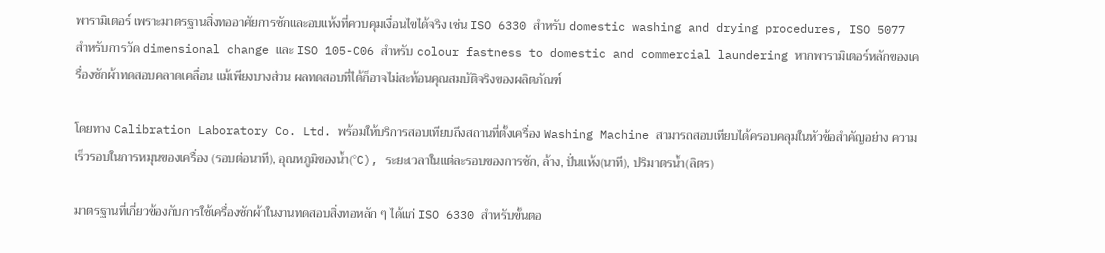พารามิเตอร์ เพราะมาตรฐานสิ่งทออาศัยการซักและอบแห้งที่ควบคุมเงื่อนไขได้จริง เช่น ISO 6330 สำหรับ domestic washing and drying procedures, ISO 5077 สำหรับการวัด dimensional change และ ISO 105-C06 สำหรับ colour fastness to domestic and commercial laundering หากพารามิเตอร์หลักของเครื่องซักผ้าทดสอบคลาดเคลื่อน แม้เพียงบางส่วน ผลทดสอบที่ได้ก็อาจไม่สะท้อนคุณสมบัติจริงของผลิตภัณฑ์

โดยทาง Calibration Laboratory Co. Ltd. พร้อมให้บริการสอบเทียบถึงสถานที่ตั้งเครื่อง Washing Machine สามารถสอบเทียบได้ครอบคลุมในหัวข้อสำคัญอย่าง ความเร็วรอบในการหมุนของเครื่อง (รอบต่อนาที), อุณหภูมิของน้ำ(°C), ระยะเวลาในแต่ละรอบของการซัก, ล้าง, ปั่นแห้ง(นาที), ปริมาตรน้ำ(ลิตร)

มาตรฐานที่เกี่ยวข้องกับการใช้เครื่องซักผ้าในงานทดสอบสิ่งทอหลัก ๆ ได้แก่ ISO 6330 สำหรับขั้นตอ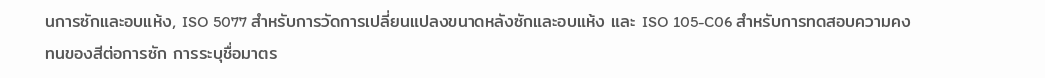นการซักและอบแห้ง, ISO 5077 สำหรับการวัดการเปลี่ยนแปลงขนาดหลังซักและอบแห้ง และ ISO 105-C06 สำหรับการทดสอบความคงทนของสีต่อการซัก การระบุชื่อมาตร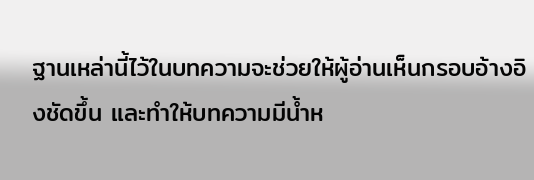ฐานเหล่านี้ไว้ในบทความจะช่วยให้ผู้อ่านเห็นกรอบอ้างอิงชัดขึ้น และทำให้บทความมีน้ำห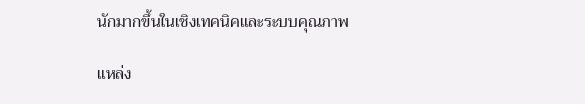นักมากขึ้นในเชิงเทคนิคและระบบคุณภาพ

แหล่ง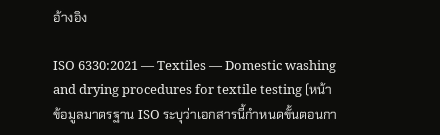อ้างอิง

ISO 6330:2021 — Textiles — Domestic washing and drying procedures for textile testing (หน้าข้อมูลมาตรฐาน ISO ระบุว่าเอกสารนี้กำหนดขั้นตอนกา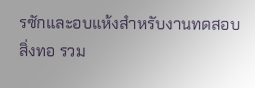รซักและอบแห้งสำหรับงานทดสอบสิ่งทอ รวม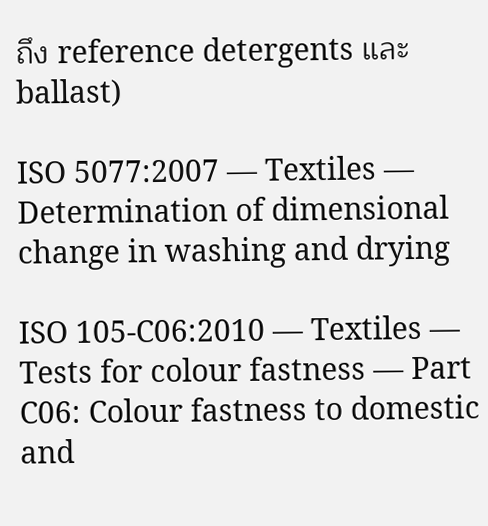ถึง reference detergents และ ballast)

ISO 5077:2007 — Textiles — Determination of dimensional change in washing and drying

ISO 105-C06:2010 — Textiles — Tests for colour fastness — Part C06: Colour fastness to domestic and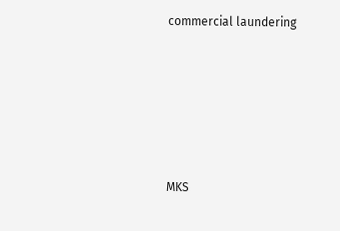commercial laundering







MKS